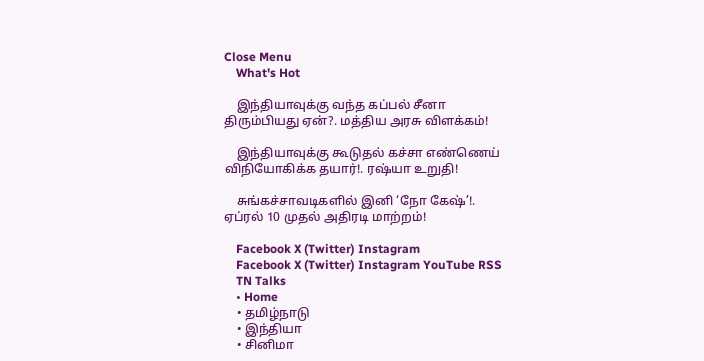Close Menu
    What's Hot

    இந்தியாவுக்கு வந்த கப்பல் சீனா திரும்பியது ஏன்?. மத்திய அரசு விளக்கம்!

    இந்தியாவுக்கு கூடுதல் கச்சா எண்ணெய் விநியோகிக்க தயார்!. ரஷ்யா உறுதி!

    சுங்கச்சாவடிகளில் இனி ‘நோ கேஷ்’!. ஏப்ரல் 10 முதல் அதிரடி மாற்றம்!

    Facebook X (Twitter) Instagram
    Facebook X (Twitter) Instagram YouTube RSS
    TN Talks
    • Home
    • தமிழ்நாடு
    • இந்தியா
    • சினிமா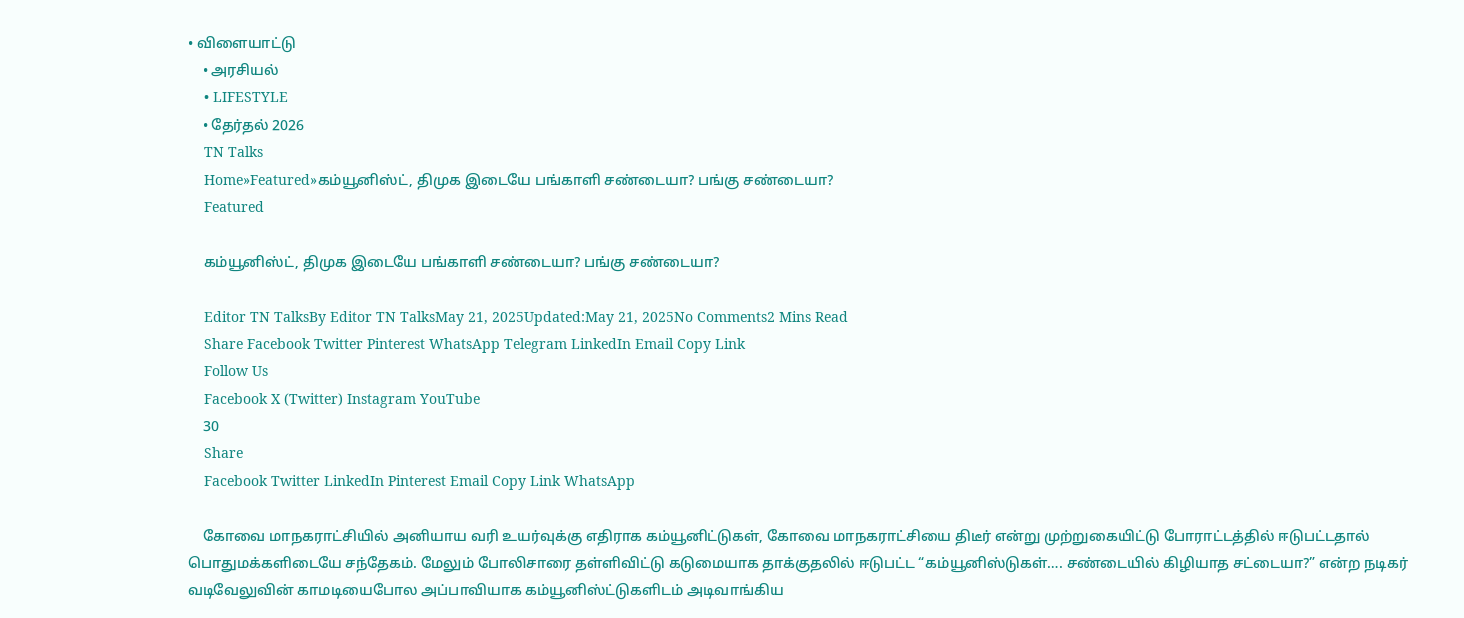• விளையாட்டு
    • அரசியல்
    • LIFESTYLE
    • தேர்தல் 2026
    TN Talks
    Home»Featured»கம்யூனிஸ்ட், திமுக இடையே பங்காளி சண்டையா? பங்கு சண்டையா?
    Featured

    கம்யூனிஸ்ட், திமுக இடையே பங்காளி சண்டையா? பங்கு சண்டையா?

    Editor TN TalksBy Editor TN TalksMay 21, 2025Updated:May 21, 2025No Comments2 Mins Read
    Share Facebook Twitter Pinterest WhatsApp Telegram LinkedIn Email Copy Link
    Follow Us
    Facebook X (Twitter) Instagram YouTube
    30
    Share
    Facebook Twitter LinkedIn Pinterest Email Copy Link WhatsApp

    கோவை மாநகராட்சியில் அனியாய வரி உயர்வுக்கு எதிராக கம்யூனிட்டுகள், கோவை மாநகராட்சியை திடீர் என்று முற்றுகையிட்டு போராட்டத்தில் ஈடுபட்டதால் பொதுமக்களிடையே சந்தேகம். மேலும் போலிசாரை தள்ளிவிட்டு கடுமையாக தாக்குதலில் ஈடுபட்ட “கம்யூனிஸ்டுகள்…. சண்டையில் கிழியாத சட்டையா?” என்ற நடிகர் வடிவேலுவின் காமடியைபோல அப்பாவியாக கம்யூனிஸ்ட்டுகளிடம் அடிவாங்கிய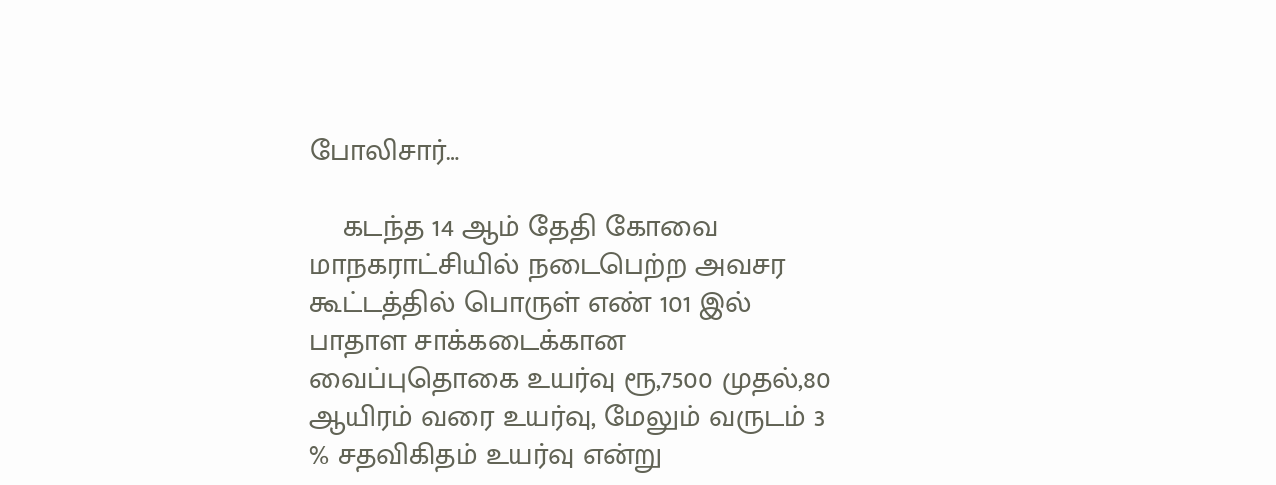போலிசார்…

    கடந்த 14 ஆம் தேதி கோவை மாநகராட்சியில் நடைபெற்ற அவசர கூட்டத்தில் பொருள் எண் 101 இல் பாதாள சாக்கடைக்கான வைப்புதொகை உயர்வு ரூ,7500 முதல்,80 ஆயிரம் வரை உயர்வு, மேலும் வருடம் 3 % சதவிகிதம் உயர்வு என்று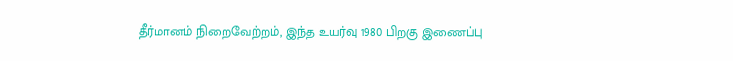தீர்மானம் நிறைவேற்றம், இந்த உயர்வு 1980 பிறகு இணைப்பு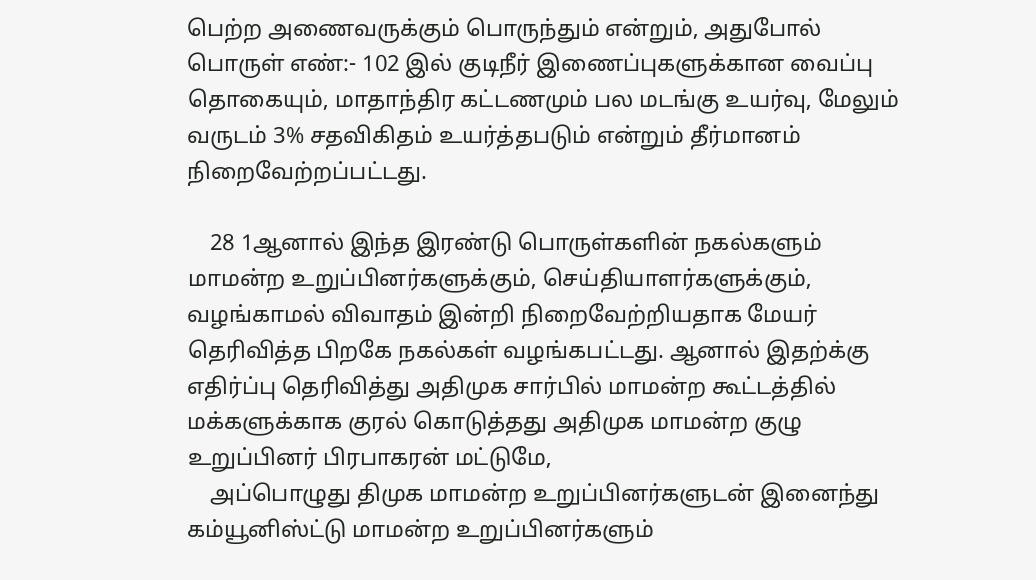பெற்ற அணைவருக்கும் பொருந்தும் என்றும், அதுபோல் பொருள் எண்:- 102 இல் குடிநீர் இணைப்புகளுக்கான வைப்பு தொகையும், மாதாந்திர கட்டணமும் பல மடங்கு உயர்வு, மேலும் வருடம் 3% சதவிகிதம் உயர்த்தபடும் என்றும் தீர்மானம் நிறைவேற்றப்பட்டது.

    28 1ஆனால் இந்த இரண்டு பொருள்களின் நகல்களும் மாமன்ற உறுப்பினர்களுக்கும், செய்தியாளர்களுக்கும், வழங்காமல் விவாதம் இன்றி நிறைவேற்றியதாக மேயர் தெரிவித்த பிறகே நகல்கள் வழங்கபட்டது. ஆனால் இதற்க்கு எதிர்ப்பு தெரிவித்து அதிமுக சார்பில் மாமன்ற கூட்டத்தில் மக்களுக்காக குரல் கொடுத்தது அதிமுக மாமன்ற குழு உறுப்பினர் பிரபாகரன் மட்டுமே,
    அப்பொழுது திமுக மாமன்ற உறுப்பினர்களுடன் இனைந்து கம்யூனிஸ்ட்டு மாமன்ற உறுப்பினர்களும்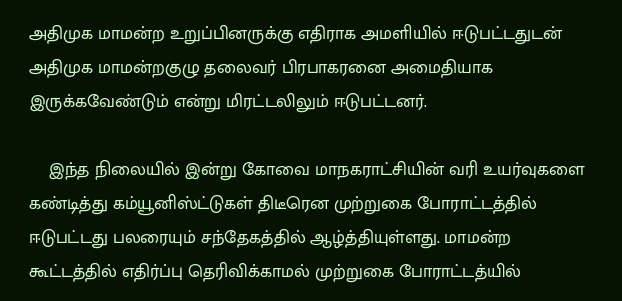அதிமுக மாமன்ற உறுப்பினருக்கு எதிராக அமளியில் ஈடுபட்டதுடன் அதிமுக மாமன்றகுழு தலைவர் பிரபாகரனை அமைதியாக இருக்கவேண்டும் என்று மிரட்டலிலும் ஈடுபட்டனர்.

    இந்த நிலையில் இன்று கோவை மாநகராட்சியின் வரி உயர்வுகளை கண்டித்து கம்யூனிஸ்ட்டுகள் திடீரென முற்றுகை போராட்டத்தில் ஈடுபட்டது பலரையும் சந்தேகத்தில் ஆழ்த்தியுள்ளது. மாமன்ற கூட்டத்தில் எதிர்ப்பு தெரிவிக்காமல் முற்றுகை போராட்டத்யில்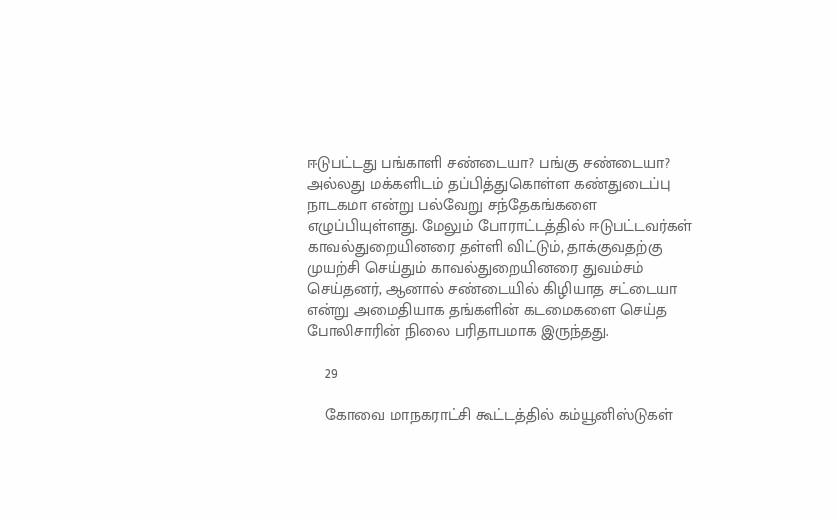ஈடுபட்டது பங்காளி சண்டையா? பங்கு சண்டையா? அல்லது மக்களிடம் தப்பித்துகொள்ள கண்துடைப்பு நாடகமா என்று பல்வேறு சந்தேகங்களை எழுப்பியுள்ளது. மேலும் போராட்டத்தில் ஈடுபட்டவர்கள் காவல்துறையினரை தள்ளி விட்டும், தாக்குவதற்கு முயற்சி செய்தும் காவல்துறையினரை துவம்சம் செய்தனர், ஆனால் சண்டையில் கிழியாத சட்டையா என்று அமைதியாக தங்களின் கடமைகளை செய்த போலிசாரின் நிலை பரிதாபமாக இருந்தது.

    29

    கோவை மாநகராட்சி கூட்டத்தில் கம்யூனிஸ்டுகள்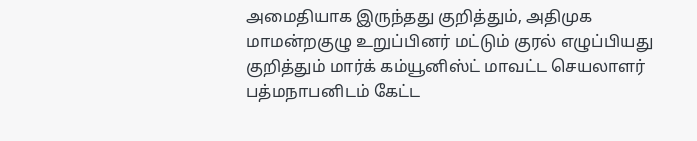அமைதியாக இருந்தது குறித்தும், அதிமுக மாமன்றகுழு உறுப்பினர் மட்டும் குரல் எழுப்பியது குறித்தும் மார்க் கம்யூனிஸ்ட் மாவட்ட செயலாளர் பத்மநாபனிடம் கேட்ட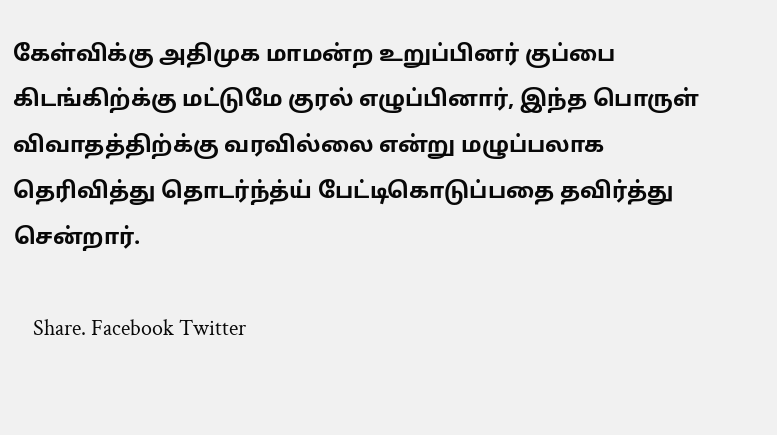கேள்விக்கு அதிமுக மாமன்ற உறுப்பினர் குப்பை கிடங்கிற்க்கு மட்டுமே குரல் எழுப்பினார், இந்த பொருள் விவாதத்திற்க்கு வரவில்லை என்று மழுப்பலாக தெரிவித்து தொடர்ந்த்ய் பேட்டிகொடுப்பதை தவிர்த்து சென்றார்.

    Share. Facebook Twitter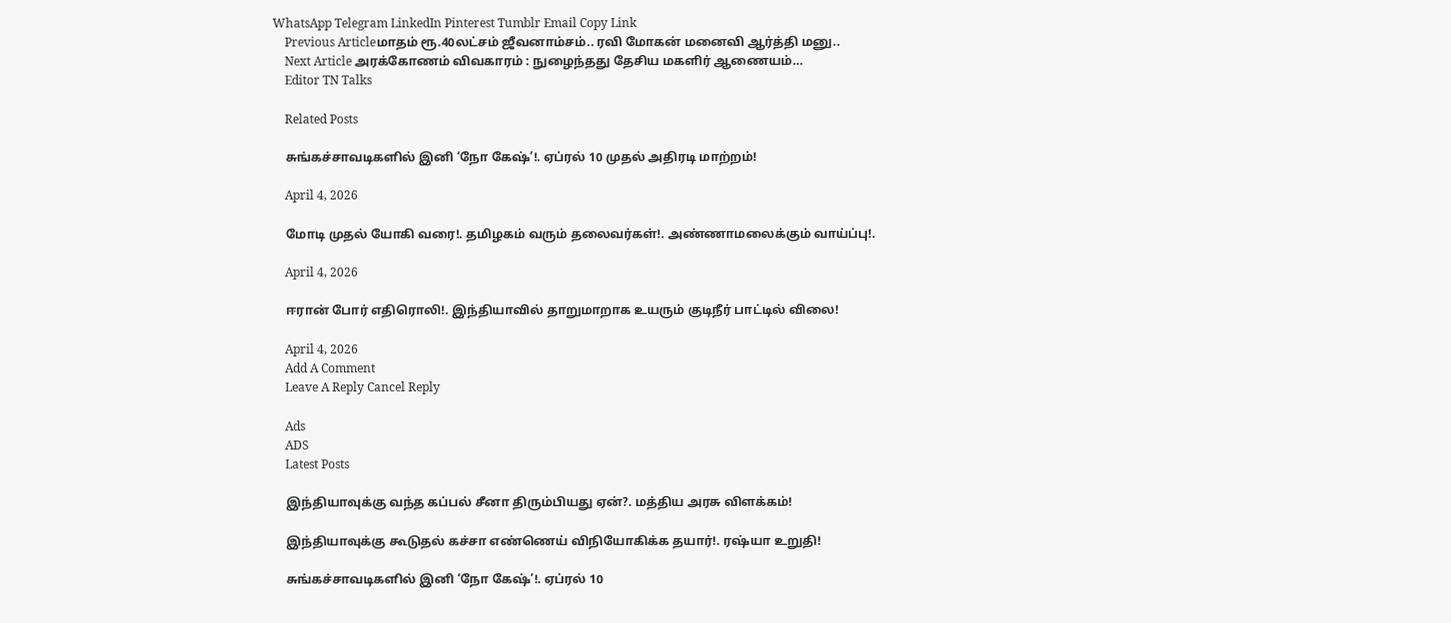WhatsApp Telegram LinkedIn Pinterest Tumblr Email Copy Link
    Previous Articleமாதம் ரூ.40லட்சம் ஜீவனாம்சம்.. ரவி மோகன் மனைவி ஆர்த்தி மனு..
    Next Article அரக்கோணம் விவகாரம் : நுழைந்தது தேசிய மகளிர் ஆணையம்…
    Editor TN Talks

    Related Posts

    சுங்கச்சாவடிகளில் இனி ‘நோ கேஷ்’!. ஏப்ரல் 10 முதல் அதிரடி மாற்றம்!

    April 4, 2026

    மோடி முதல் யோகி வரை!. தமிழகம் வரும் தலைவர்கள்!. அண்ணாமலைக்கும் வாய்ப்பு!.

    April 4, 2026

    ஈரான் போர் எதிரொலி!. இந்தியாவில் தாறுமாறாக உயரும் குடிநீர் பாட்டில் விலை!

    April 4, 2026
    Add A Comment
    Leave A Reply Cancel Reply

    Ads
    ADS
    Latest Posts

    இந்தியாவுக்கு வந்த கப்பல் சீனா திரும்பியது ஏன்?. மத்திய அரசு விளக்கம்!

    இந்தியாவுக்கு கூடுதல் கச்சா எண்ணெய் விநியோகிக்க தயார்!. ரஷ்யா உறுதி!

    சுங்கச்சாவடிகளில் இனி ‘நோ கேஷ்’!. ஏப்ரல் 10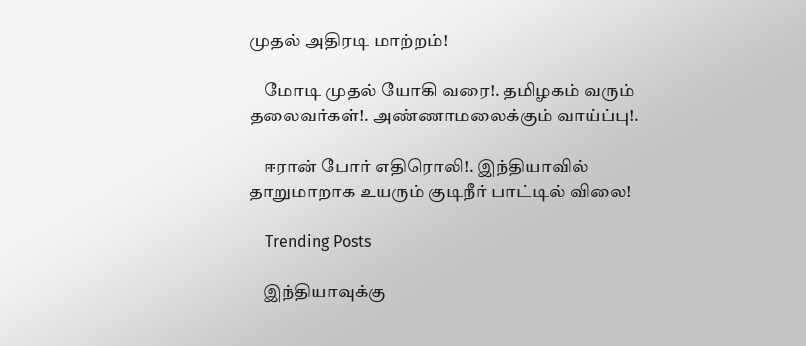முதல் அதிரடி மாற்றம்!

    மோடி முதல் யோகி வரை!. தமிழகம் வரும் தலைவர்கள்!. அண்ணாமலைக்கும் வாய்ப்பு!.

    ஈரான் போர் எதிரொலி!. இந்தியாவில் தாறுமாறாக உயரும் குடிநீர் பாட்டில் விலை!

    Trending Posts

    இந்தியாவுக்கு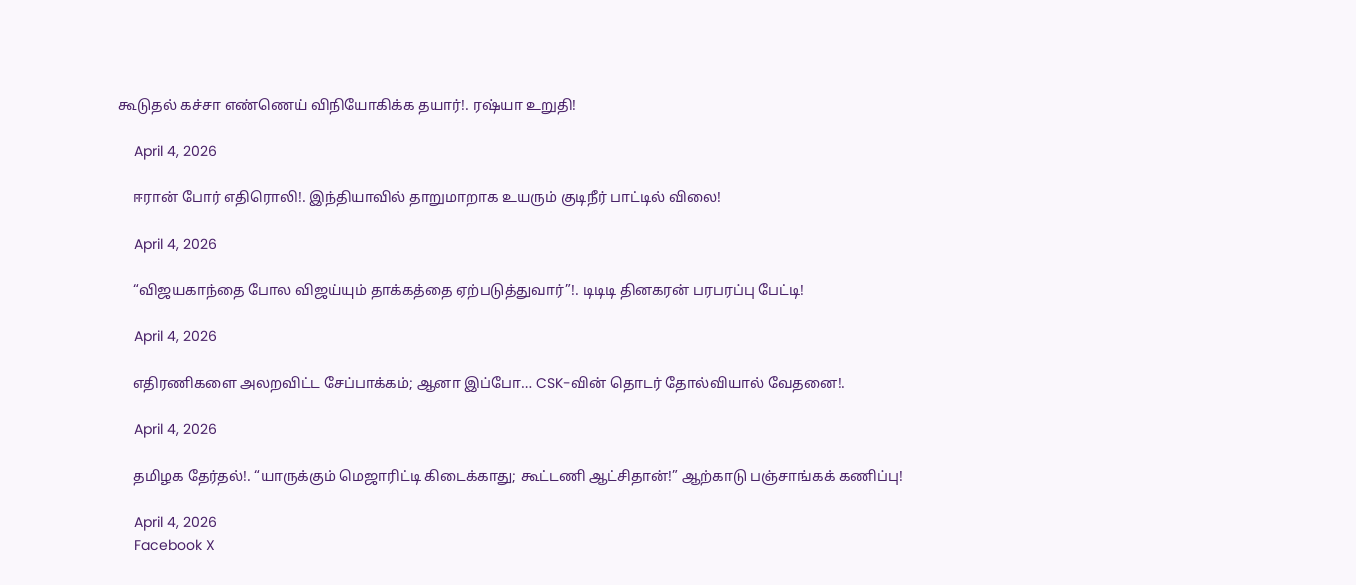கூடுதல் கச்சா எண்ணெய் விநியோகிக்க தயார்!. ரஷ்யா உறுதி!

    April 4, 2026

    ஈரான் போர் எதிரொலி!. இந்தியாவில் தாறுமாறாக உயரும் குடிநீர் பாட்டில் விலை!

    April 4, 2026

    “விஜயகாந்தை போல விஜய்யும் தாக்கத்தை ஏற்படுத்துவார்”!. டிடிடி தினகரன் பரபரப்பு பேட்டி!

    April 4, 2026

    எதிரணிகளை அலறவிட்ட சேப்பாக்கம்; ஆனா இப்போ… CSK-வின் தொடர் தோல்வியால் வேதனை!.

    April 4, 2026

    தமிழக தேர்தல்!. “யாருக்கும் மெஜாரிட்டி கிடைக்காது; கூட்டணி ஆட்சிதான்!” ஆற்காடு பஞ்சாங்கக் கணிப்பு!

    April 4, 2026
    Facebook X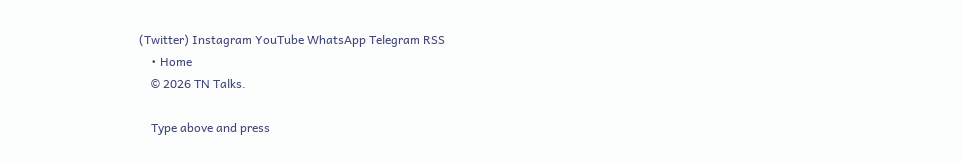(Twitter) Instagram YouTube WhatsApp Telegram RSS
    • Home
    © 2026 TN Talks.

    Type above and press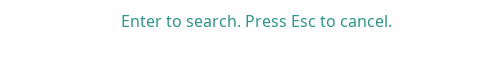Enter to search. Press Esc to cancel.